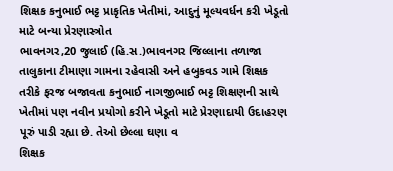શિક્ષક કનુભાઈ ભટ્ટ પ્રાકૃતિક ખેતીમાં, આદુનું મૂલ્યવર્ધન કરી ખેડૂતો માટે બન્યા પ્રેરણાસ્ત્રોત
ભાવનગર,20 જુલાઈ (હિ.સ.)ભાવનગર જિલ્લાના તળાજા તાલુકાના ટીમાણા ગામના રહેવાસી અને હબુકવડ ગામે શિક્ષક તરીકે ફરજ બજાવતા કનુભાઈ નાગજીભાઈ ભટ્ટ શિક્ષણની સાથે ખેતીમાં પણ નવીન પ્રયોગો કરીને ખેડૂતો માટે પ્રેરણાદાયી ઉદાહરણ પૂરું પાડી રહ્યા છે. તેઓ છેલ્લા ઘણા વ
શિક્ષક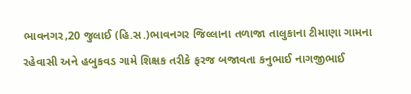ભાવનગર,20 જુલાઈ (હિ.સ.)ભાવનગર જિલ્લાના તળાજા તાલુકાના ટીમાણા ગામના રહેવાસી અને હબુકવડ ગામે શિક્ષક તરીકે ફરજ બજાવતા કનુભાઈ નાગજીભાઈ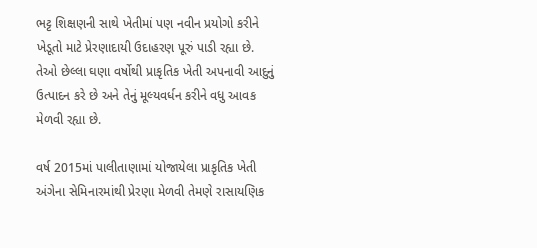ભટ્ટ શિક્ષણની સાથે ખેતીમાં પણ નવીન પ્રયોગો કરીને ખેડૂતો માટે પ્રેરણાદાયી ઉદાહરણ પૂરું પાડી રહ્યા છે. તેઓ છેલ્લા ઘણા વર્ષોથી પ્રાકૃતિક ખેતી અપનાવી આદુનું ઉત્પાદન કરે છે અને તેનું મૂલ્યવર્ધન કરીને વધુ આવક મેળવી રહ્યા છે.

વર્ષ 2015માં પાલીતાણામાં યોજાયેલા પ્રાકૃતિક ખેતી અંગેના સેમિનારમાંથી પ્રેરણા મેળવી તેમણે રાસાયણિક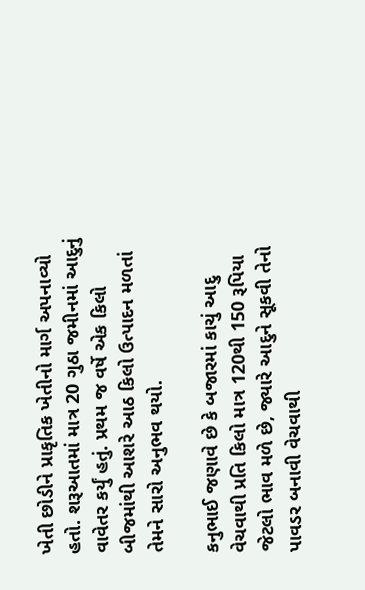ખેતી છોડીને પ્રાકૃતિક ખેતીનો માર્ગ અપનાવ્યો હતો. શરૂઆતમાં માત્ર 20 ગુઠા જમીનમાં આદુનું વાવેતર કર્યું હતું. પ્રથમ જ વર્ષે એક કિલો બીજમાંથી આશરે આઠ કિલો ઉત્પાદન મળતાં તેમને સારો અનુભવ થયો.

કનુભાઈ જણાવે છે કે બજારમાં કાચું આદુ વેચવાથી પ્રતિ કિલો માત્ર 120થી 150 રૂપિયા જેટલો ભાવ મળે છે, જ્યારે આદુને સૂકવી તેનો પાવડર બનાવી વેચવાથી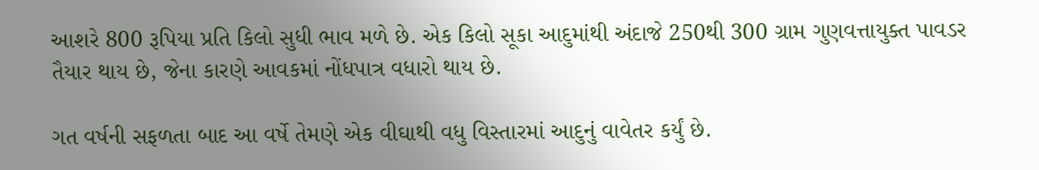આશરે 800 રૂપિયા પ્રતિ કિલો સુધી ભાવ મળે છે. એક કિલો સૂકા આદુમાંથી અંદાજે 250થી 300 ગ્રામ ગુણવત્તાયુક્ત પાવડર તૈયાર થાય છે, જેના કારણે આવકમાં નોંધપાત્ર વધારો થાય છે.

ગત વર્ષની સફળતા બાદ આ વર્ષે તેમણે એક વીઘાથી વધુ વિસ્તારમાં આદુનું વાવેતર કર્યું છે.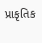પ્રાકૃતિક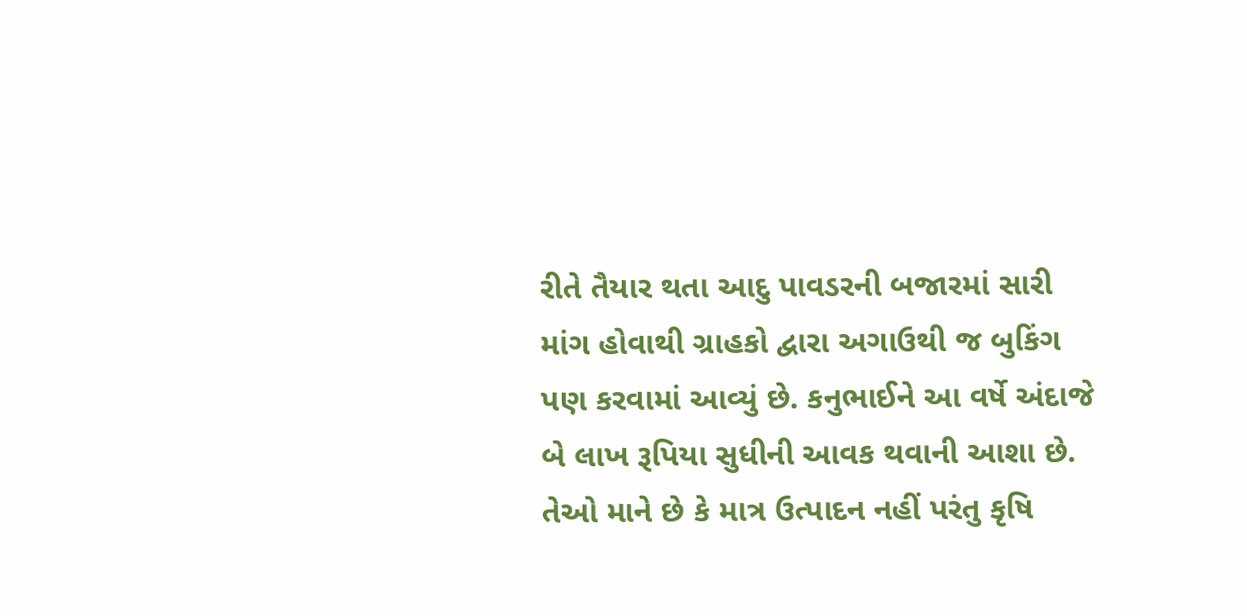રીતે તૈયાર થતા આદુ પાવડરની બજારમાં સારી માંગ હોવાથી ગ્રાહકો દ્વારા અગાઉથી જ બુકિંગ પણ કરવામાં આવ્યું છે. કનુભાઈને આ વર્ષે અંદાજે બે લાખ રૂપિયા સુધીની આવક થવાની આશા છે. તેઓ માને છે કે માત્ર ઉત્પાદન નહીં પરંતુ કૃષિ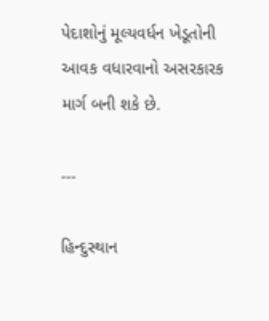પેદાશોનું મૂલ્યવર્ધન ખેડૂતોની આવક વધારવાનો અસરકારક માર્ગ બની શકે છે.

---

હિન્દુસ્થાન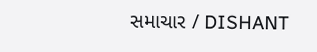સમાચાર / DISHANT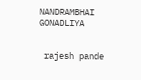NANDRAMBHAI GONADLIYA


 rajesh pande